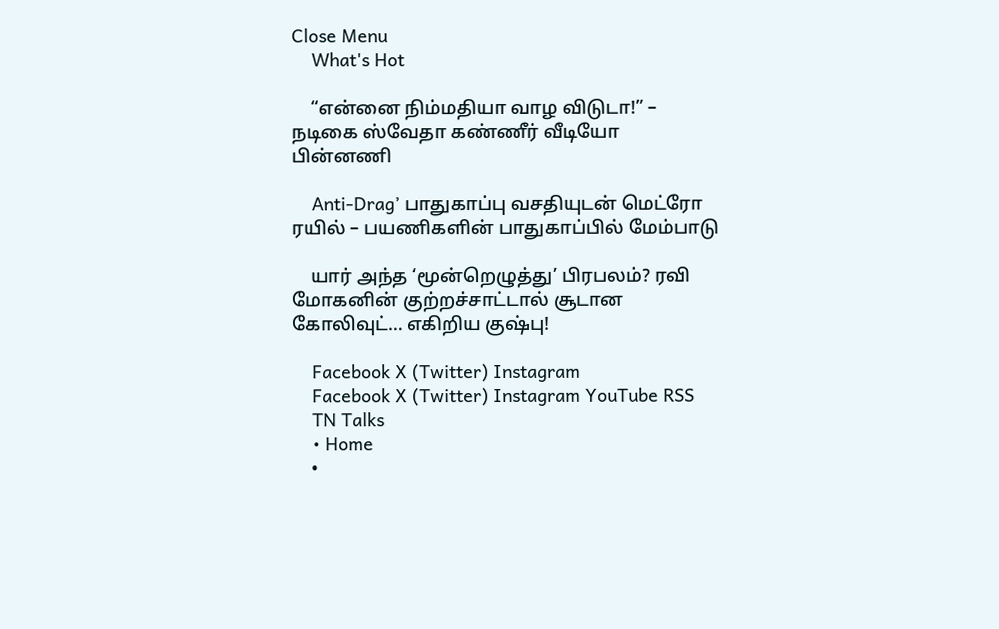Close Menu
    What's Hot

    “என்னை நிம்மதியா வாழ விடுடா!” – நடிகை ஸ்வேதா கண்ணீர் வீடியோ பின்னணி

    Anti-Drag’ பாதுகாப்பு வசதியுடன் மெட்ரோ ரயில் – பயணிகளின் பாதுகாப்பில் மேம்பாடு

    யார் அந்த ‘மூன்றெழுத்து’ பிரபலம்? ரவி மோகனின் குற்றச்சாட்டால் சூடான கோலிவுட்… எகிறிய குஷ்பு!

    Facebook X (Twitter) Instagram
    Facebook X (Twitter) Instagram YouTube RSS
    TN Talks
    • Home
    •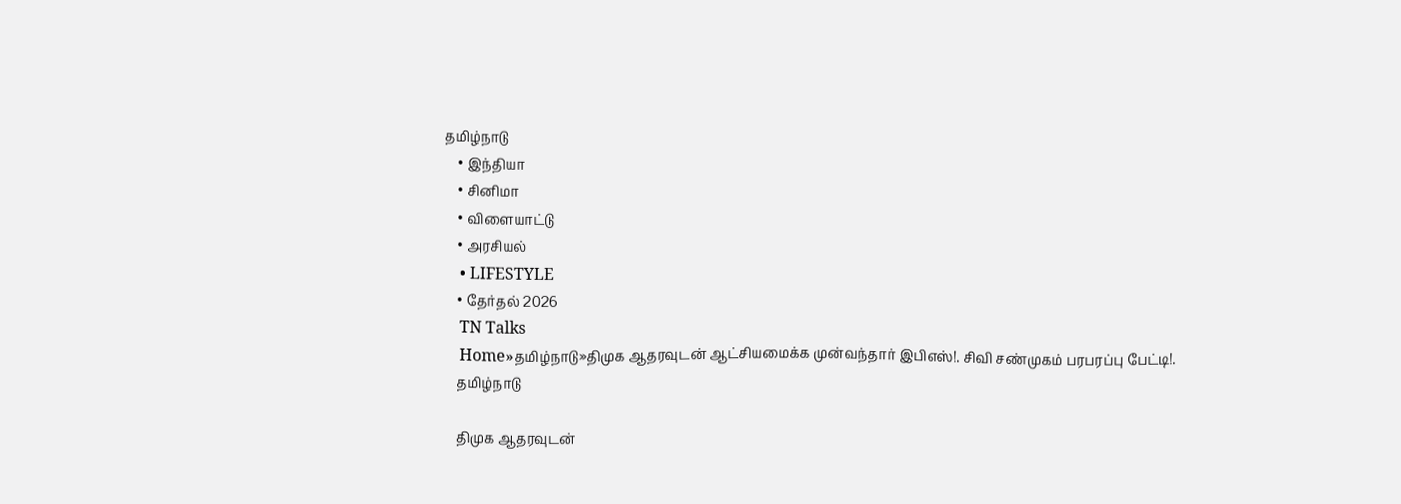தமிழ்நாடு
    • இந்தியா
    • சினிமா
    • விளையாட்டு
    • அரசியல்
    • LIFESTYLE
    • தேர்தல் 2026
    TN Talks
    Home»தமிழ்நாடு»திமுக ஆதரவுடன் ஆட்சியமைக்க முன்வந்தார் இபிஎஸ்!. சிவி சண்முகம் பரபரப்பு பேட்டி!.
    தமிழ்நாடு

    திமுக ஆதரவுடன்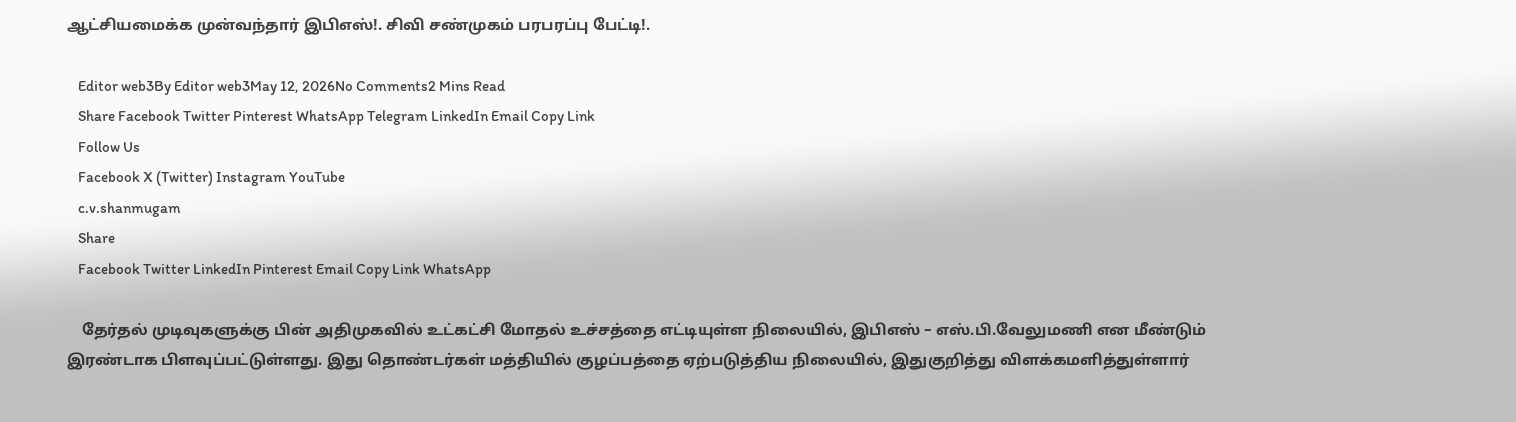ஆட்சியமைக்க முன்வந்தார் இபிஎஸ்!. சிவி சண்முகம் பரபரப்பு பேட்டி!.

    Editor web3By Editor web3May 12, 2026No Comments2 Mins Read
    Share Facebook Twitter Pinterest WhatsApp Telegram LinkedIn Email Copy Link
    Follow Us
    Facebook X (Twitter) Instagram YouTube
    c.v.shanmugam
    Share
    Facebook Twitter LinkedIn Pinterest Email Copy Link WhatsApp

    தேர்தல் முடிவுகளுக்கு பின் அதிமுகவில் உட்கட்சி மோதல் உச்சத்தை எட்டியுள்ள நிலையில், இபிஎஸ் – எஸ்.பி.வேலுமணி என மீண்டும் இரண்டாக பிளவுப்பட்டுள்ளது. இது தொண்டர்கள் மத்தியில் குழப்பத்தை ஏற்படுத்திய நிலையில், இதுகுறித்து விளக்கமளித்துள்ளார்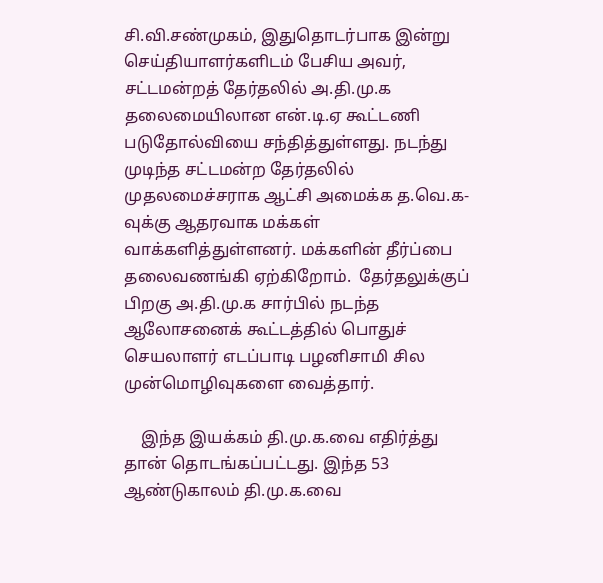சி.வி.சண்முகம், இதுதொடர்பாக இன்று செய்தியாளர்களிடம் பேசிய அவர், சட்டமன்றத் தேர்தலில் அ.தி.மு.க தலைமையிலான என்.டி.ஏ கூட்டணி படுதோல்வியை சந்தித்துள்ளது. நடந்து முடிந்த சட்டமன்ற தேர்தலில் முதலமைச்சராக ஆட்சி அமைக்க த.வெ.க-வுக்கு ஆதரவாக மக்கள் வாக்களித்துள்ளனர். மக்களின் தீர்ப்பை தலைவணங்கி ஏற்கிறோம்.  தேர்தலுக்குப் பிறகு அ.தி.மு.க சார்பில் நடந்த ஆலோசனைக் கூட்டத்தில் பொதுச் செயலாளர் எடப்பாடி பழனிசாமி சில முன்மொழிவுகளை வைத்தார்.

    இந்த இயக்கம் தி.மு.க.வை எதிர்த்து தான் தொடங்கப்பட்டது. இந்த 53 ஆண்டுகாலம் தி.மு.க.வை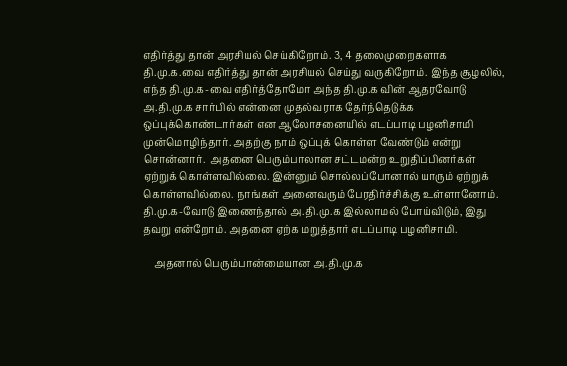எதிர்த்து தான் அரசியல் செய்கிறோம். 3, 4 தலைமுறைகளாக தி.மு.க.வை எதிர்த்து தான் அரசியல் செய்து வருகிறோம். இந்த சூழலில், எந்த தி.மு.க-வை எதிர்த்தோமோ அந்த தி.மு.க வின் ஆதரவோடு அ.தி.மு.க சார்பில் என்னை முதல்வராக தேர்ந்தெடுக்க ஒப்புக்கொண்டார்கள் என ஆலோசனையில் எடப்பாடி பழனிசாமி முன்மொழிந்தார். அதற்கு நாம் ஒப்புக் கொள்ள வேண்டும் என்று சொன்னார்.  அதனை பெரும்பாலான சட்டமன்ற உறுதிப்பினர்கள் ஏற்றுக் கொள்ளவில்லை. இன்னும் சொல்லப்போனால் யாரும் ஏற்றுக் கொள்ளவில்லை. நாங்கள் அனைவரும் பேரதிர்ச்சிக்கு உள்ளானோம். தி.மு.க-வோடு இணைந்தால் அ.தி.மு.க இல்லாமல் போய்விடும், இது தவறு என்றோம். அதனை ஏற்க மறுத்தார் எடப்பாடி பழனிசாமி.

    அதனால் பெரும்பான்மையான அ.தி.மு.க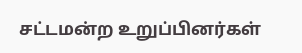சட்டமன்ற உறுப்பினர்கள்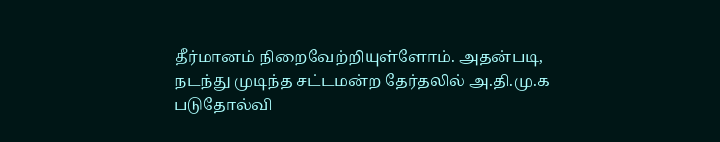தீர்மானம் நிறைவேற்றியுள்ளோம். அதன்படி, நடந்து முடிந்த சட்டமன்ற தேர்தலில் அ.தி.மு.க படுதோல்வி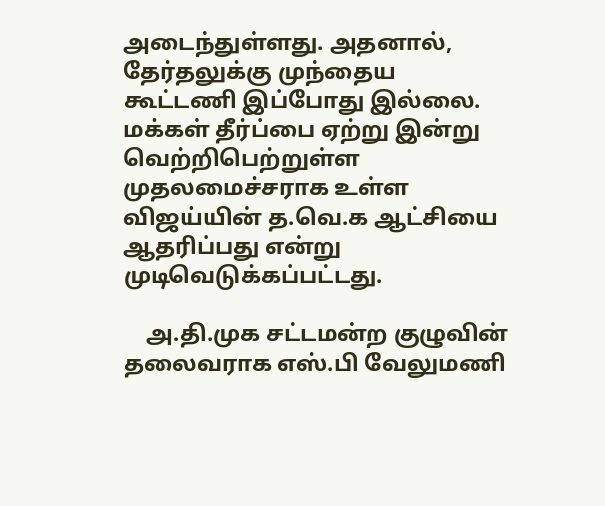அடைந்துள்ளது. அதனால், தேர்தலுக்கு முந்தைய கூட்டணி இப்போது இல்லை. மக்கள் தீர்ப்பை ஏற்று இன்று வெற்றிபெற்றுள்ள முதலமைச்சராக உள்ள விஜய்யின் த.வெ.க ஆட்சியை ஆதரிப்பது என்று முடிவெடுக்கப்பட்டது.

    அ.தி.முக சட்டமன்ற குழுவின் தலைவராக எஸ்.பி வேலுமணி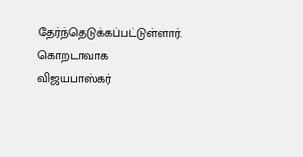தேர்ந்தெடுக்கப்பட்டுள்ளார். கொறடாவாக விஜயபாஸ்கர்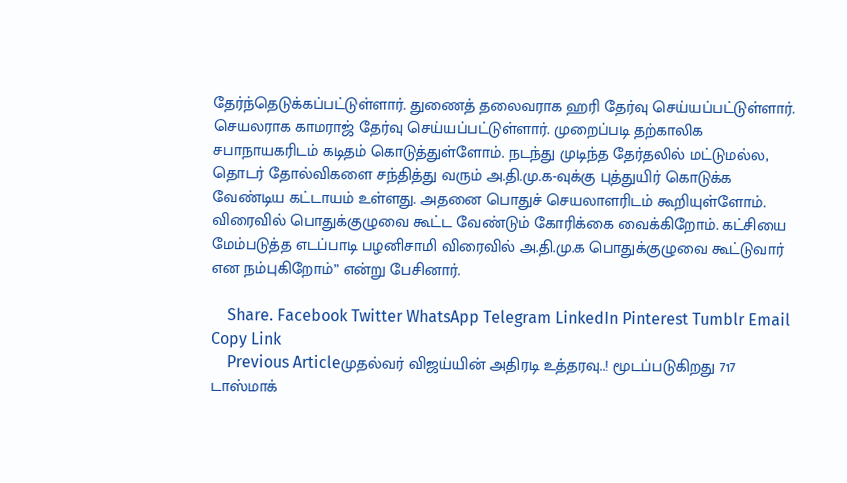தேர்ந்தெடுக்கப்பட்டுள்ளார். துணைத் தலைவராக ஹரி தேர்வு செய்யப்பட்டுள்ளார். செயலராக காமராஜ் தேர்வு செய்யப்பட்டுள்ளார். முறைப்படி தற்காலிக சபாநாயகரிடம் கடிதம் கொடுத்துள்ளோம். நடந்து முடிந்த தேர்தலில் மட்டுமல்ல, தொடர் தோல்விகளை சந்தித்து வரும் அ.தி.மு.க-வுக்கு புத்துயிர் கொடுக்க வேண்டிய கட்டாயம் உள்ளது. அதனை பொதுச் செயலாளரிடம் கூறியுள்ளோம். விரைவில் பொதுக்குழுவை கூட்ட வேண்டும் கோரிக்கை வைக்கிறோம். கட்சியை மேம்படுத்த எடப்பாடி பழனிசாமி விரைவில் அ.தி.மு.க பொதுக்குழுவை கூட்டுவார் என நம்புகிறோம்” என்று பேசினார்.

    Share. Facebook Twitter WhatsApp Telegram LinkedIn Pinterest Tumblr Email Copy Link
    Previous Articleமுதல்வர் விஜய்யின் அதிரடி உத்தரவு..! மூடப்படுகிறது 717 டாஸ்மாக்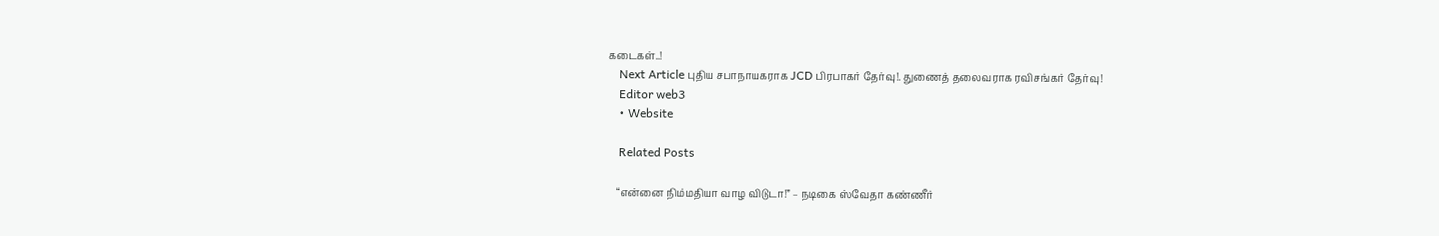கடைகள்..!
    Next Article புதிய சபாநாயகராக JCD பிரபாகர் தேர்வு!. துணைத் தலைவராக ரவிசங்கர் தேர்வு!
    Editor web3
    • Website

    Related Posts

    “என்னை நிம்மதியா வாழ விடுடா!” – நடிகை ஸ்வேதா கண்ணீர்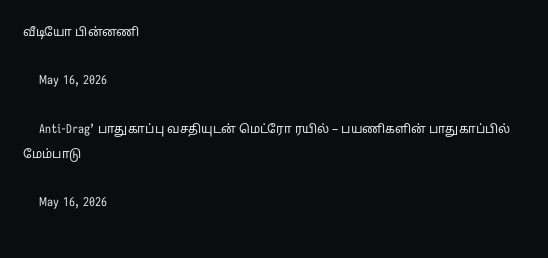வீடியோ பின்னணி

    May 16, 2026

    Anti-Drag’ பாதுகாப்பு வசதியுடன் மெட்ரோ ரயில் – பயணிகளின் பாதுகாப்பில் மேம்பாடு

    May 16, 2026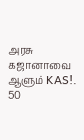அரசு கஜானாவை ஆளும் KAS!. 50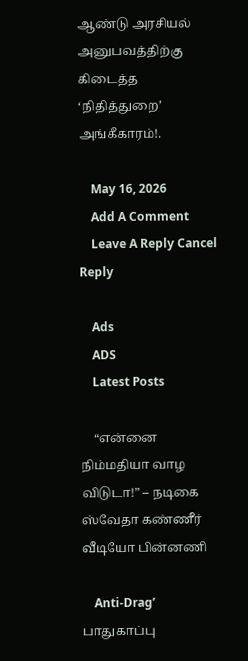ஆண்டு அரசியல் அனுபவத்திற்கு கிடைத்த ‘நிதித்துறை’ அங்கீகாரம்!.

    May 16, 2026
    Add A Comment
    Leave A Reply Cancel Reply

    Ads
    ADS
    Latest Posts

    “என்னை நிம்மதியா வாழ விடுடா!” – நடிகை ஸ்வேதா கண்ணீர் வீடியோ பின்னணி

    Anti-Drag’ பாதுகாப்பு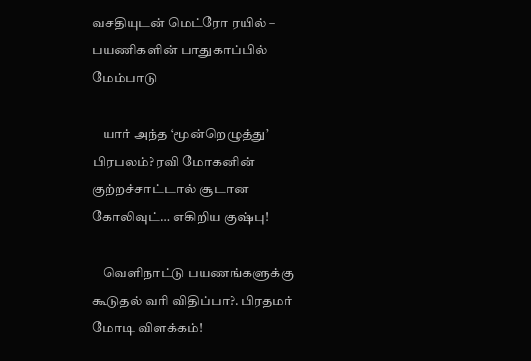வசதியுடன் மெட்ரோ ரயில் – பயணிகளின் பாதுகாப்பில் மேம்பாடு

    யார் அந்த ‘மூன்றெழுத்து’ பிரபலம்? ரவி மோகனின் குற்றச்சாட்டால் சூடான கோலிவுட்… எகிறிய குஷ்பு!

    வெளிநாட்டு பயணங்களுக்கு கூடுதல் வரி விதிப்பா?. பிரதமர் மோடி விளக்கம்!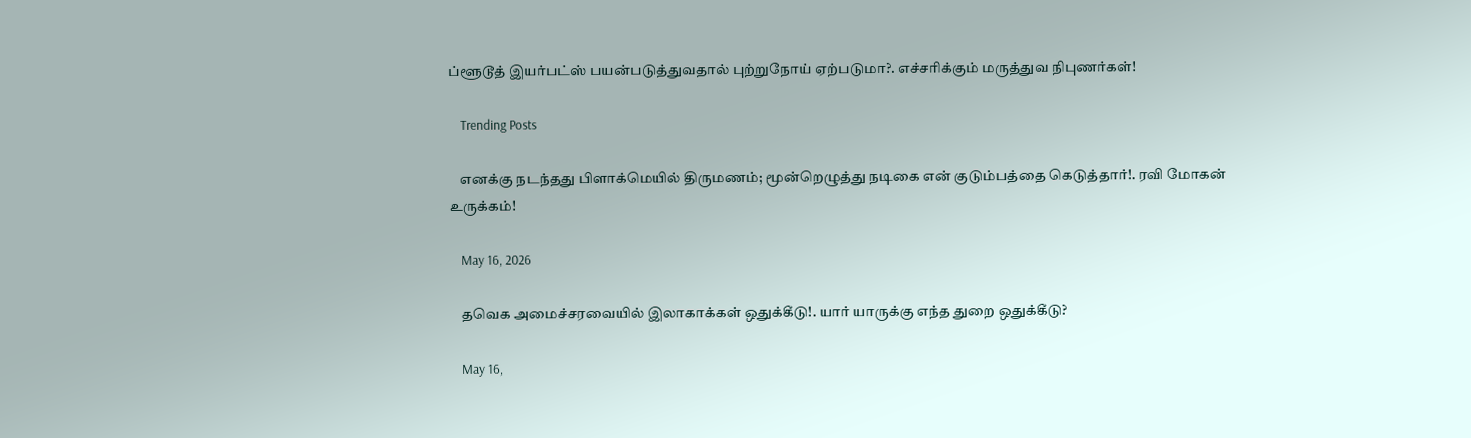ப்ளூடூத் இயர்பட்ஸ் பயன்படுத்துவதால் புற்றுநோய் ஏற்படுமா?. எச்சரிக்கும் மருத்துவ நிபுணர்கள்!

    Trending Posts

    எனக்கு நடந்தது பிளாக்மெயில் திருமணம்; மூன்றெழுத்து நடிகை என் குடும்பத்தை கெடுத்தார்!. ரவி மோகன் உருக்கம்!

    May 16, 2026

    தவெக அமைச்சரவையில் இலாகாக்கள் ஒதுக்கீடு!. யார் யாருக்கு எந்த துறை ஒதுக்கீடு?

    May 16,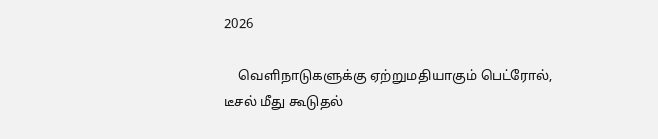2026

    வெளிநாடுகளுக்கு ஏற்றுமதியாகும் பெட்ரோல், டீசல் மீது கூடுதல்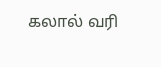கலால் வரி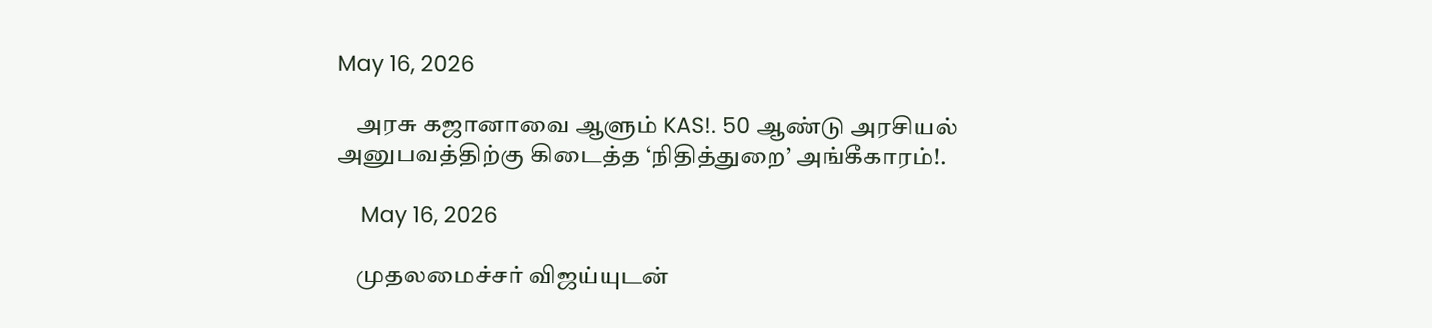May 16, 2026

    அரசு கஜானாவை ஆளும் KAS!. 50 ஆண்டு அரசியல் அனுபவத்திற்கு கிடைத்த ‘நிதித்துறை’ அங்கீகாரம்!.

    May 16, 2026

    முதலமைச்சர் விஜய்யுடன்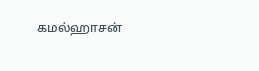கமல்ஹாசன்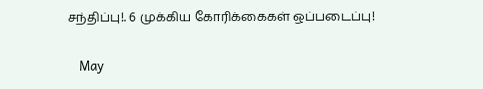சந்திப்பு!. 6 முக்கிய கோரிக்கைகள் ஒப்படைப்பு!

    May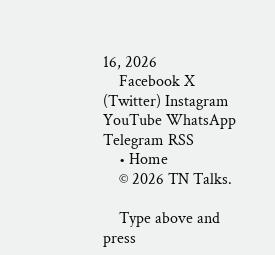16, 2026
    Facebook X (Twitter) Instagram YouTube WhatsApp Telegram RSS
    • Home
    © 2026 TN Talks.

    Type above and press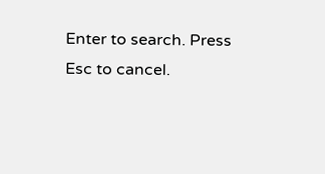Enter to search. Press Esc to cancel.